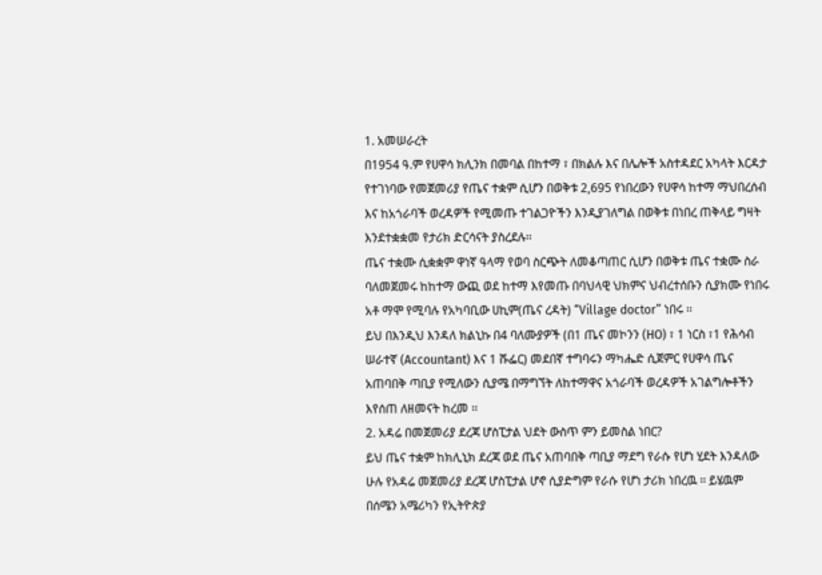1. አመሠራረት
በ1954 ዓ.ም የሀዋሳ ክሊንክ በመባል በከተማ ፣ በክልሉ እና በሌሎች አስተዳደር አካላት እርዳታ የተገነባው የመጀመሪያ የጤና ተቋም ሲሆን በወቅቱ 2,695 የነበረውን የሀዋሳ ከተማ ማህበረሰብ እና ከአጎራባች ወረዳዎች የሚመጡ ተገልጋዮችን እንዲያገለግል በወቅቱ በነበረ ጠቅላይ ግዛት እንደተቋቋመ የታሪክ ድርሳናት ያስረደሉ፡፡
ጤና ተቋሙ ሲቋቋም ዋነኛ ዓላማ የወባ ስርጭት ለመቆጣጠር ሲሆን በወቅቱ ጤና ተቋሙ ስራ ባለመጀመሩ ከከተማ ውጪ ወደ ከተማ እየመጡ በባህላዊ ህክምና ህብረተሰቡን ሲያክሙ የነበሩ አቶ ማሞ የሚባሉ የአካባቢው ሀኪም(ጤና ረዳት) “Village doctor” ነበሩ ፡፡
ይህ በእንዲህ እንዳለ ክልኒኩ በ4 ባለሙያዎች (በ1 ጤና መኮንን (HO) ፣ 1 ነርስ ፣1 የሕሳብ ሠራተኛ (Accountant) እና 1 ሹፌር) መደበኛ ተግባሩን ማካሔድ ሲጀምር የሀዋሳ ጤና አጠባበቅ ጣቢያ የሚለውን ሲያሜ በማግኘት ለከተማዋና አጎራባች ወረዳዎች አገልግሎቶችን እየሰጠ ለዘመናት ከረመ ፡፡
2. አዳሬ በመጀመሪያ ደረጃ ሆስፒታል ህደት ውስጥ ምን ይመስል ነበር?
ይህ ጤና ተቋም ከክሊኒክ ደረጃ ወደ ጤና አጠባበቅ ጣቢያ ማደግ የራሱ የሆነ ሂደት እንዳለው ሁሉ የአዳሬ መጀመሪያ ደረጃ ሆስፒታል ሆኖ ሲያድግም የራሱ የሆነ ታሪክ ነበረዉ ፡፡ ይሄዉም በሰሜን አሜሪካን የኢትዮጵያ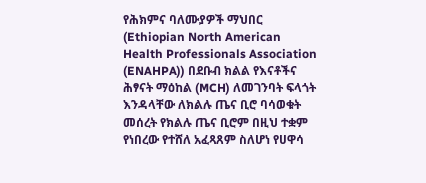የሕክምና ባለሙያዎች ማህበር (Ethiopian North American Health Professionals Association (ENAHPA)) በደቡብ ክልል የእናቶችና ሕፃናት ማዕከል (MCH) ለመገንባት ፍላጎት እንዳላቸው ለክልሉ ጤና ቢሮ ባሳወቁት መሰረት የክልሉ ጤና ቢሮም በዚህ ተቋም የነበረው የተሸለ አፈጻጸም ስለሆነ የሀዋሳ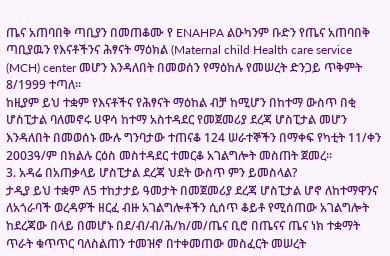ጤና አጠባበቅ ጣቢያን በመጠቆሙ የ ENAHPA ልዑካንም ቡድን የጤና አጠባበቅ ጣቢያዉን የእናቶችንና ሕፃናት ማዕክል (Maternal child Health care service (MCH) center መሆን እንዳለበት በመወሰን የማዕከሉ የመሠረት ድንጋይ ጥቅምት 8/1999 ተጣለ፡፡
ከዚያም ይህ ተቋም የእናቶችና የሕፃናት ማዕከል ብቻ ከሚሆን በከተማ ውስጥ በቂ ሆስፒታል ባለመኖሩ ሀዋሳ ከተማ አስተዳደር የመጀመሪያ ደረጃ ሆስፒታል መሆን እንዳለበት በመወሰኑ ሙሉ ግንባታው ተጠናቆ 124 ሠራተኞችን በማቀፍ የካቲት 11/ቀን 2003ዓ/ም በክልሉ ርዕስ መስተዳደር ተመርቆ አገልግሎት መስጠት ጀመረ፡፡
3. አዳሬ በአጠቃላይ ሆስፒታል ደረጃ ህደት ውስጥ ምን ይመስላል?
ታዲያ ይህ ተቋም ለ5 ተከታታይ ዓመታት በመጀመሪያ ደረጃ ሆስፒታል ሆኖ ለከተማዋንና ለአጎራባች ወረዳዎች ዘርፈ ብዙ አገልግሎቶችን ሲሰጥ ቆይቶ የሚሰጠው አገልግሎት ከደረጃው በላይ በመሆኑ በደ/ብ/ብ/ሕ/ክ/መ/ጤና ቢሮ በጤናና ጤና ነክ ተቋማት ጥራት ቁጥጥር ባለስልጠን ተመዝኖ በተቀመጠው መስፈርት መሠረት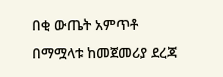በቂ ውጤት አምጥቶ በማሟላቱ ከመጀመሪያ ደረጃ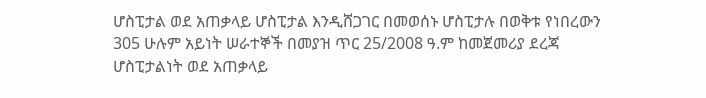ሆስፒታል ወደ አጠቃላይ ሆስፒታል እንዲሸጋገር በመወሰኑ ሆስፒታሉ በወቅቱ የነበረውን 305 ሁሉም አይነት ሠራተኞች በመያዝ ጥር 25/2008 ዓ.ም ከመጀመሪያ ደረጃ ሆስፒታልነት ወደ አጠቃላይ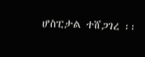ሆስፒታል ተሸጋገረ ፡፡